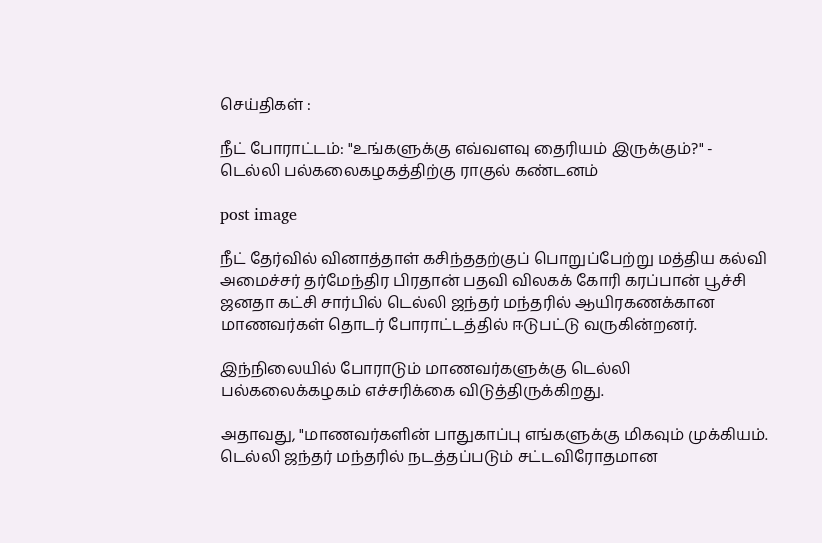செய்திகள் :

நீட் போராட்டம்: "உங்களுக்கு எவ்வளவு தைரியம் இருக்கும்?" - டெல்லி பல்கலைகழகத்திற்கு ராகுல் கண்டனம்

post image

நீட் தேர்வில் வினாத்தாள் கசிந்ததற்குப் பொறுப்பேற்று மத்திய கல்வி அமைச்சர் தர்மேந்திர பிரதான் பதவி விலகக் கோரி கரப்பான் பூச்சி ஜனதா கட்சி சார்பில் டெல்லி ஜந்தர் மந்தரில் ஆயிரகணக்கான மாணவர்கள் தொடர் போராட்டத்தில் ஈடுபட்டு வருகின்றனர்.

இந்நிலையில் போராடும் மாணவர்களுக்கு டெல்லி பல்கலைக்கழகம் எச்சரிக்கை விடுத்திருக்கிறது.

அதாவது, "மாணவர்களின் பாதுகாப்பு எங்களுக்கு மிகவும் முக்கியம். டெல்லி ஜந்தர் மந்தரில் நடத்தப்படும் சட்டவிரோதமான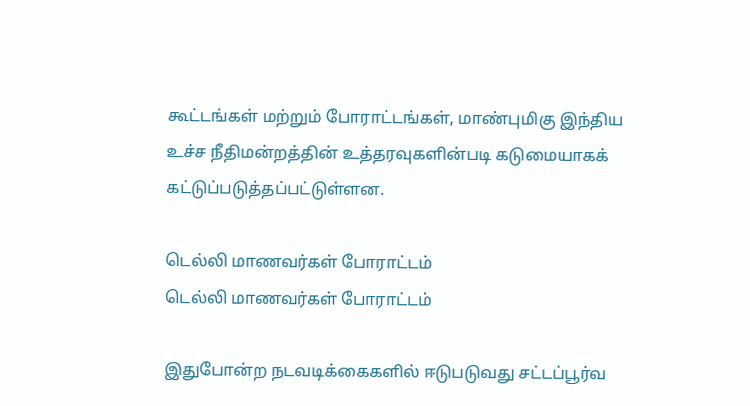கூட்டங்கள் மற்றும் போராட்டங்கள், மாண்புமிகு இந்திய உச்ச நீதிமன்றத்தின் உத்தரவுகளின்படி கடுமையாகக் கட்டுப்படுத்தப்பட்டுள்ளன.

டெல்லி மாணவர்கள் போராட்டம்
டெல்லி மாணவர்கள் போராட்டம்

இதுபோன்ற நடவடிக்கைகளில் ஈடுபடுவது சட்டப்பூர்வ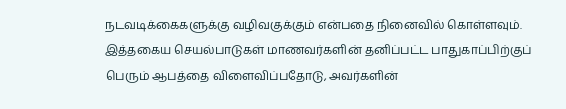நடவடிக்கைகளுக்கு வழிவகுக்கும் என்பதை நினைவில் கொள்ளவும். இத்தகைய செயல்பாடுகள் மாணவர்களின் தனிப்பட்ட பாதுகாப்பிற்குப் பெரும் ஆபத்தை விளைவிப்பதோடு, அவர்களின்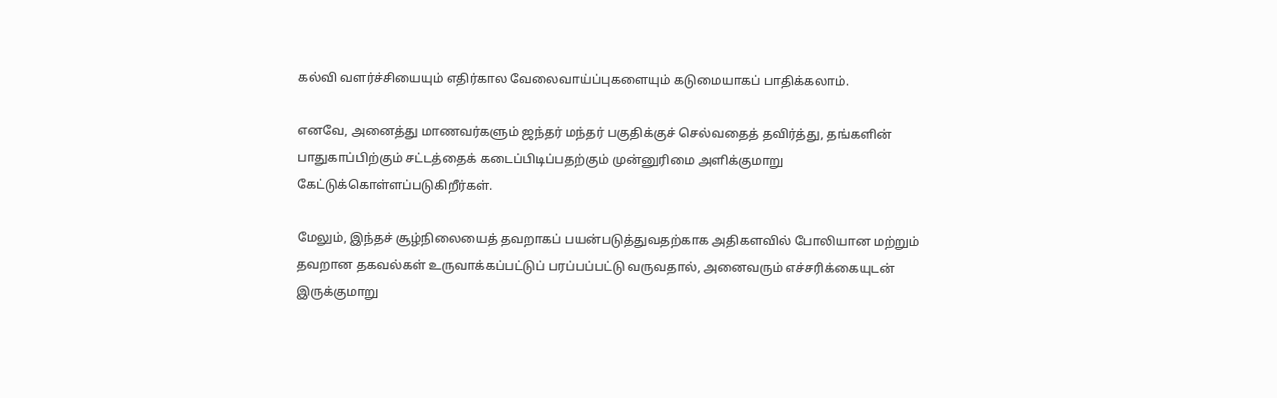கல்வி வளர்ச்சியையும் எதிர்கால வேலைவாய்ப்புகளையும் கடுமையாகப் பாதிக்கலாம்.

எனவே, அனைத்து மாணவர்களும் ஜந்தர் மந்தர் பகுதிக்குச் செல்வதைத் தவிர்த்து, தங்களின் பாதுகாப்பிற்கும் சட்டத்தைக் கடைப்பிடிப்பதற்கும் முன்னுரிமை அளிக்குமாறு கேட்டுக்கொள்ளப்படுகிறீர்கள்.

மேலும், இந்தச் சூழ்நிலையைத் தவறாகப் பயன்படுத்துவதற்காக அதிகளவில் போலியான மற்றும் தவறான தகவல்கள் உருவாக்கப்பட்டுப் பரப்பப்பட்டு வருவதால், அனைவரும் எச்சரிக்கையுடன் இருக்குமாறு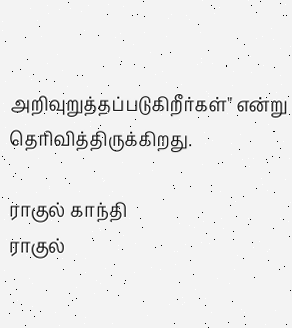அறிவுறுத்தப்படுகிறீர்கள்" என்று தெரிவித்திருக்கிறது.

ராகுல் காந்தி
ராகுல்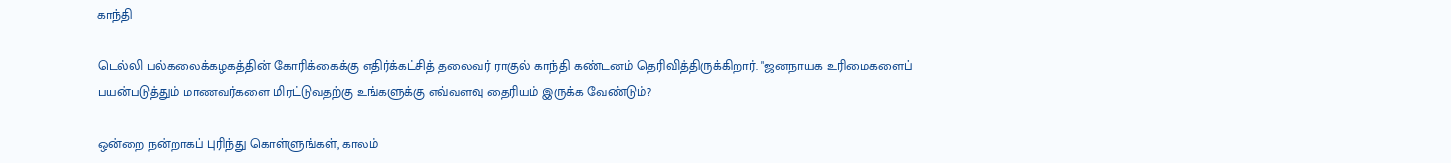காந்தி

டெல்லி பல்கலைக்கழகத்தின் கோரிக்கைக்கு எதிர்க்கட்சித் தலைவர் ராகுல் காந்தி கண்டனம் தெரிவித்திருக்கிறார். "ஜனநாயக உரிமைகளைப் பயன்படுத்தும் மாணவர்களை மிரட்டுவதற்கு உங்களுக்கு எவ்வளவு தைரியம் இருக்க வேண்டும்?

ஒன்றை நன்றாகப் புரிந்து கொள்ளுங்கள், காலம்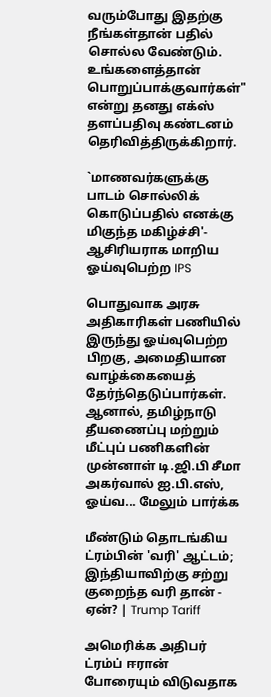வரும்போது இதற்கு நீங்கள்தான் பதில் சொல்ல வேண்டும். உங்களைத்தான் பொறுப்பாக்குவார்கள்" என்று தனது எக்ஸ் தளப்பதிவு கண்டனம் தெரிவித்திருக்கிறார்.

`மாணவர்களுக்கு பாடம் சொல்லிக் கொடுப்பதில் எனக்கு மிகுந்த மகிழ்ச்சி'- ஆசிரியராக மாறிய ஓய்வுபெற்ற IPS

பொதுவாக அரசு அதிகாரிகள் பணியில் இருந்து ஓய்வுபெற்ற பிறகு, அமைதியான வாழ்க்கையைத் தேர்ந்தெடுப்பார்கள். ஆனால், தமிழ்நாடு தீயணைப்பு மற்றும் மீட்புப் பணிகளின் முன்னாள் டி.ஜி.பி சீமா அகர்வால் ஐ.பி.எஸ், ஓய்வ... மேலும் பார்க்க

மீண்டும் தொடங்கிய ட்ரம்பின் 'வரி' ஆட்டம்; இந்தியாவிற்கு சற்று குறைந்த வரி தான் - ஏன்? | Trump Tariff

அமெரிக்க அதிபர் ட்ரம்ப் ஈரான் போரையும் விடுவதாக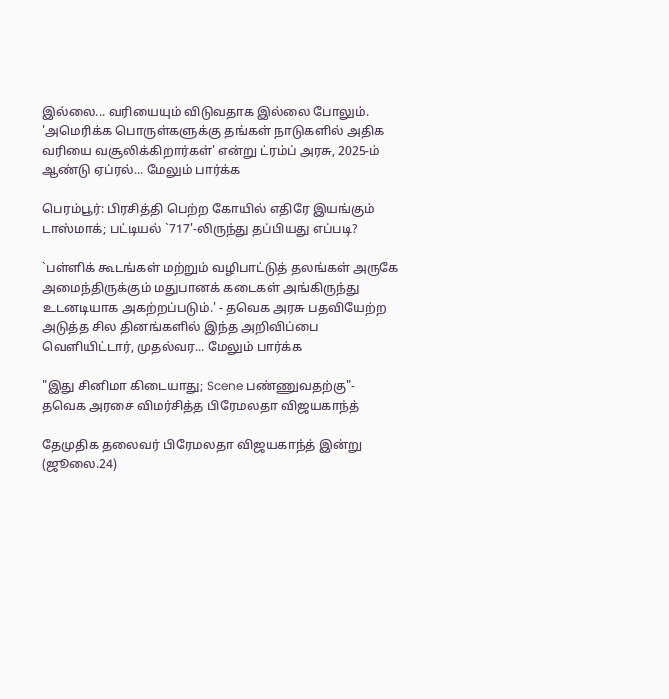இல்லை... வரியையும் விடுவதாக இல்லை போலும். 'அமெரிக்க பொருள்களுக்கு தங்கள் நாடுகளில் அதிக வரியை வசூலிக்கிறார்கள்' என்று ட்ரம்ப் அரசு, 2025-ம் ஆண்டு ஏப்ரல்... மேலும் பார்க்க

பெரம்பூர்: பிரசித்தி பெற்ற கோயில் எதிரே இயங்கும் டாஸ்மாக்; பட்டியல் `717'-லிருந்து தப்பியது எப்படி?

`பள்ளிக் கூடங்கள் மற்றும் வழிபாட்டுத் தலங்கள் அருகே அமைந்திருக்கும் மதுபானக் கடைகள் அங்கிருந்து உடனடியாக அகற்றப்படும்.' - தவெக அரசு பதவியேற்ற அடுத்த சில தினங்களில் இந்த அறிவிப்பை வெளியிட்டார், முதல்வர... மேலும் பார்க்க

"இது சினிமா கிடையாது; Scene பண்ணுவதற்கு"- தவெக அரசை விமர்சித்த பிரேமலதா விஜயகாந்த்

தேமுதிக தலைவர் பிரேமலதா விஜயகாந்த் இன்று (ஜூலை.24)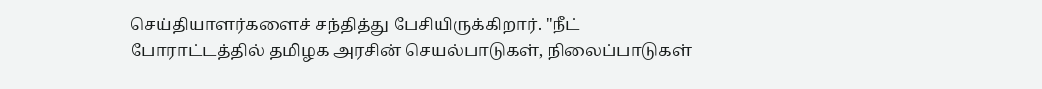செய்தியாளர்களைச் சந்தித்து பேசியிருக்கிறார். "நீட் போராட்டத்தில் தமிழக அரசின் செயல்பாடுகள், நிலைப்பாடுகள்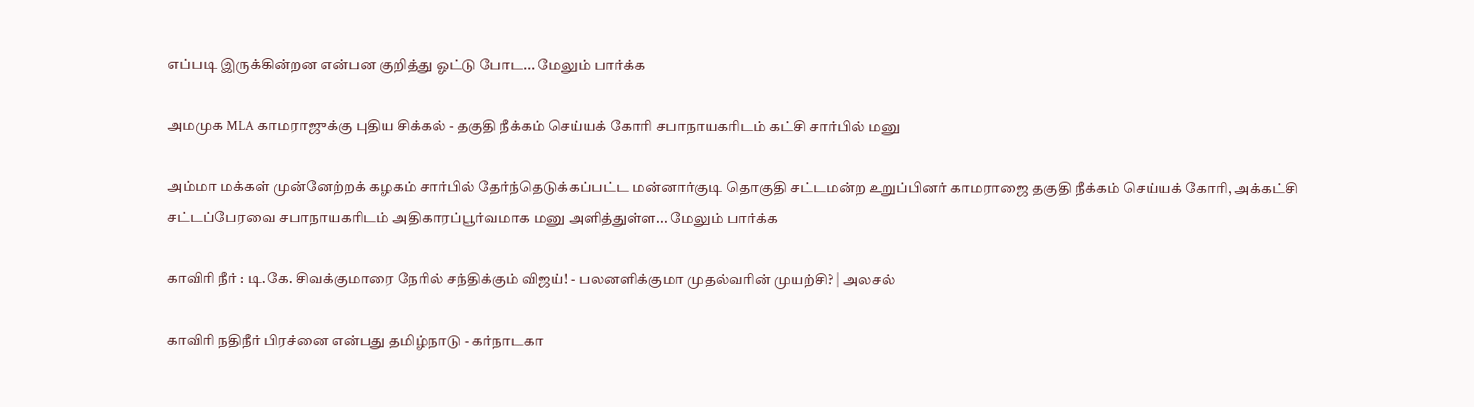எப்படி இருக்கின்றன என்பன குறித்து ஓட்டு போட... மேலும் பார்க்க

அமமுக MLA காமராஜுக்கு புதிய சிக்கல் - தகுதி நீக்கம் செய்யக் கோரி சபாநாயகரிடம் கட்சி சார்பில் மனு

அம்மா மக்கள் முன்னேற்றக் கழகம் சார்பில் தேர்ந்தெடுக்கப்பட்ட மன்னார்குடி தொகுதி சட்டமன்ற உறுப்பினர் காமராஜை தகுதி நீக்கம் செய்யக் கோரி, அக்கட்சி சட்டப்பேரவை சபாநாயகரிடம் அதிகாரப்பூர்வமாக மனு அளித்துள்ள... மேலும் பார்க்க

காவிரி நீர் : டி.கே. சிவக்குமாரை நேரில் சந்திக்கும் விஜய்! - பலனளிக்குமா முதல்வரின் முயற்சி? | அலசல்

காவிரி நதிநீர் பிரச்னை என்பது தமிழ்நாடு - கர்நாடகா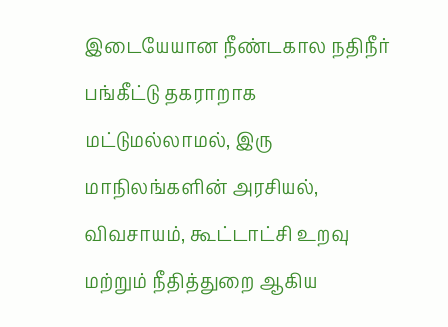இடையேயான நீண்டகால நதிநீர் பங்கீட்டு தகராறாக மட்டுமல்லாமல், இரு மாநிலங்களின் அரசியல், விவசாயம், கூட்டாட்சி உறவு மற்றும் நீதித்துறை ஆகிய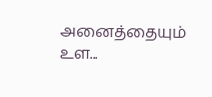அனைத்தையும் உள...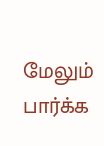மேலும் பார்க்க